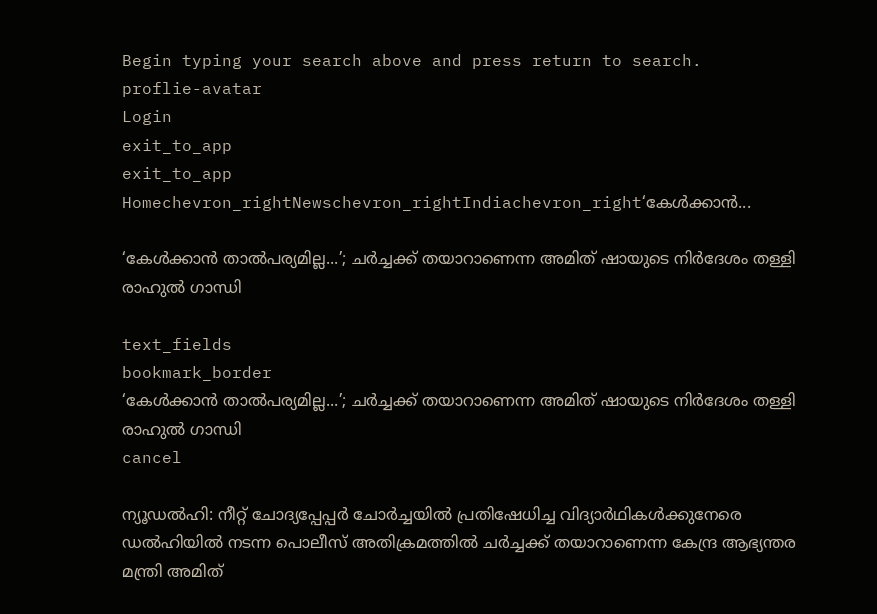Begin typing your search above and press return to search.
proflie-avatar
Login
exit_to_app
exit_to_app
Homechevron_rightNewschevron_rightIndiachevron_right‘കേൾക്കാൻ...

‘കേൾക്കാൻ താൽപര്യമില്ല...’; ചർച്ചക്ക് തയാറാണെന്ന അമിത് ഷായുടെ നിർദേശം തള്ളി രാഹുൽ ഗാന്ധി

text_fields
bookmark_border
‘കേൾക്കാൻ താൽപര്യമില്ല...’; ചർച്ചക്ക് തയാറാണെന്ന അമിത് ഷായുടെ നിർദേശം തള്ളി രാഹുൽ ഗാന്ധി
cancel

ന്യൂഡൽഹി: നീറ്റ് ചോദ്യപ്പേപ്പർ ചോർച്ചയിൽ പ്രതിഷേധിച്ച വിദ്യാർഥികൾക്കുനേരെ ഡൽഹിയിൽ നടന്ന പൊലീസ് അതിക്രമത്തിൽ ചർച്ചക്ക് തയാറാണെന്ന കേന്ദ്ര ആഭ്യന്തര മന്ത്രി അമിത്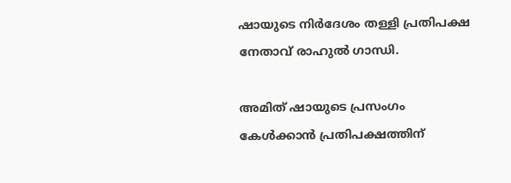ഷായുടെ നിർദേശം തള്ളി പ്രതിപക്ഷ നേതാവ് രാഹുൽ ഗാന്ധി.

അമിത് ഷായുടെ പ്രസംഗം കേൾക്കാൻ പ്രതിപക്ഷത്തിന്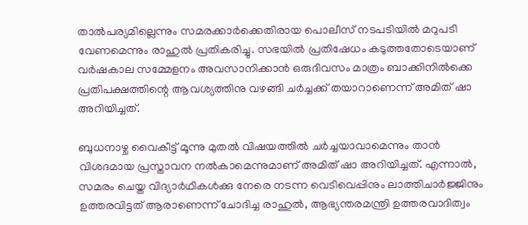താൽപര്യമില്ലെന്നും സമരക്കാർക്കെതിരായ പൊലീസ് നടപടിയിൽ മറുപടി വേണമെന്നും രാഹുൽ പ്രതികരിച്ചു. സഭയിൽ പ്രതിഷേധം കടുത്തതോടെയാണ് വർഷകാല സമ്മേളനം അവസാനിക്കാൻ ഒരുദിവസം മാത്രം ബാക്കിനിൽക്കെ പ്രതിപക്ഷത്തിന്റെ ആവശ്യത്തിനു വഴങ്ങി ചർച്ചക്ക് തയാറാണെന്ന് അമിത് ഷാ അറിയിച്ചത്.

ബുധനാഴ്ച വൈകീട്ട് മൂന്നു മുതൽ വിഷയത്തിൽ ചർച്ചയാവാമെന്നും താൻ വിശദമായ പ്രസ്താവന നൽകാമെന്നുമാണ് അമിത് ഷാ അറിയിച്ചത്. എന്നാൽ, സമരം ചെയ്ത വിദ്യാർഥികൾക്കു നേരെ നടന്ന വെടിവെപ്പിനും ലാത്തിചാർജ്ജിനും ഉത്തരവിട്ടത് ആരാണെന്ന് ചോദിച്ച രാഹുൽ, ആഭ്യന്തരമന്ത്രി ഉത്തരവാദിത്വം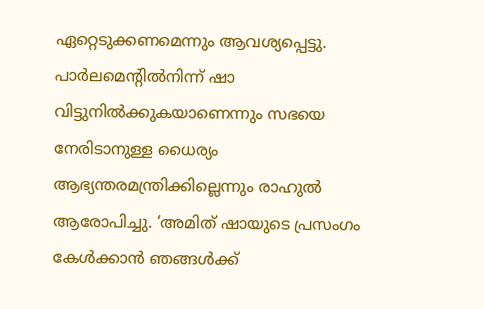ഏറ്റെടുക്കണമെന്നും ആവശ്യപ്പെട്ടു. പാർലമെന്റിൽനിന്ന് ഷാ വിട്ടുനിൽക്കുകയാണെന്നും സഭയെ നേരിടാനുള്ള ധൈര്യം ആഭ്യന്തരമന്ത്രിക്കില്ലെന്നും രാഹുൽ ആരോപിച്ചു. ‘അമിത് ഷായുടെ പ്രസംഗം കേൾക്കാൻ ഞങ്ങൾക്ക്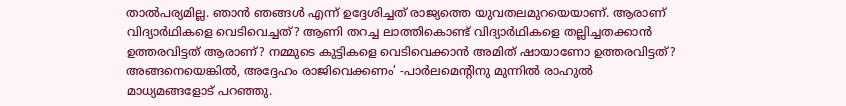താൽപര്യമില്ല. ഞാൻ ഞങ്ങൾ എന്ന് ഉദ്ദേശിച്ചത് രാജ്യത്തെ യുവതലമുറയെയാണ്. ആരാണ് വിദ്യാർഥികളെ വെടിവെച്ചത്? ആണി തറച്ച ലാത്തികൊണ്ട് വിദ്യാർഥികളെ തല്ലിച്ചതക്കാൻ ഉത്തരവിട്ടത് ആരാണ്? നമ്മുടെ കുട്ടികളെ വെടിവെക്കാൻ അമിത് ഷായാണോ ഉത്തരവിട്ടത്? അങ്ങനെയെങ്കിൽ, അദ്ദേഹം രാജിവെക്കണം’ -പാർലമെന്‍റിനു മുന്നിൽ രാഹുൽ മാധ്യമങ്ങളോട് പറഞ്ഞു.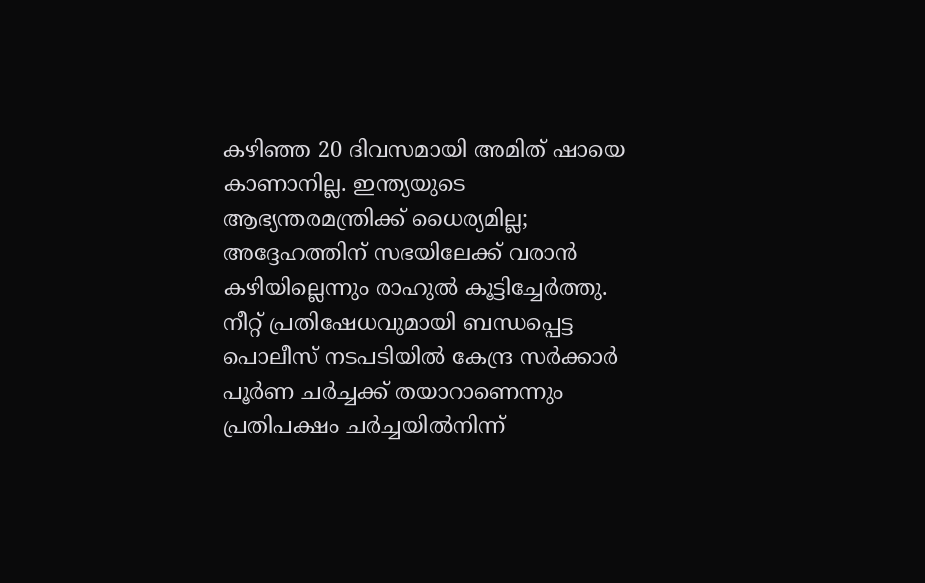കഴിഞ്ഞ 20 ദിവസമായി അമിത് ഷായെ കാണാനില്ല. ഇന്ത്യയുടെ ആഭ്യന്തരമന്ത്രിക്ക് ധൈര്യമില്ല; അദ്ദേഹത്തിന് സഭയിലേക്ക് വരാൻ കഴിയില്ലെന്നും രാഹുൽ കൂട്ടിച്ചേർത്തു. നീറ്റ് പ്രതിഷേധവുമായി ബന്ധപ്പെട്ട പൊലീസ് നടപടിയിൽ കേന്ദ്ര സർക്കാർ പൂർണ ചർച്ചക്ക് തയാറാണെന്നും പ്രതിപക്ഷം ചർച്ചയിൽനിന്ന്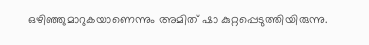ഒഴിഞ്ഞുമാറുകയാണെന്നും അമിത് ഷാ കുറ്റപ്പെടുത്തിയിരുന്നു.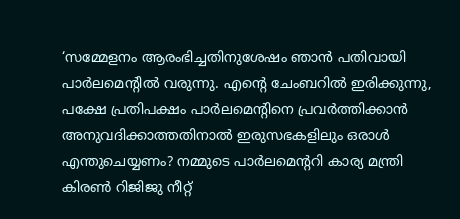‘സമ്മേളനം ആരംഭിച്ചതിനുശേഷം ഞാൻ പതിവായി പാർലമെന്റിൽ വരുന്നു. എന്റെ ചേംബറിൽ ഇരിക്കുന്നു, പക്ഷേ പ്രതിപക്ഷം പാർലമെന്റിനെ പ്രവർത്തിക്കാൻ അനുവദിക്കാത്തതിനാൽ ഇരുസഭകളിലും ഒരാൾ എന്തുചെയ്യണം? നമ്മുടെ പാർലമെന്ററി കാര്യ മന്ത്രി കിരൺ റിജിജു നീറ്റ്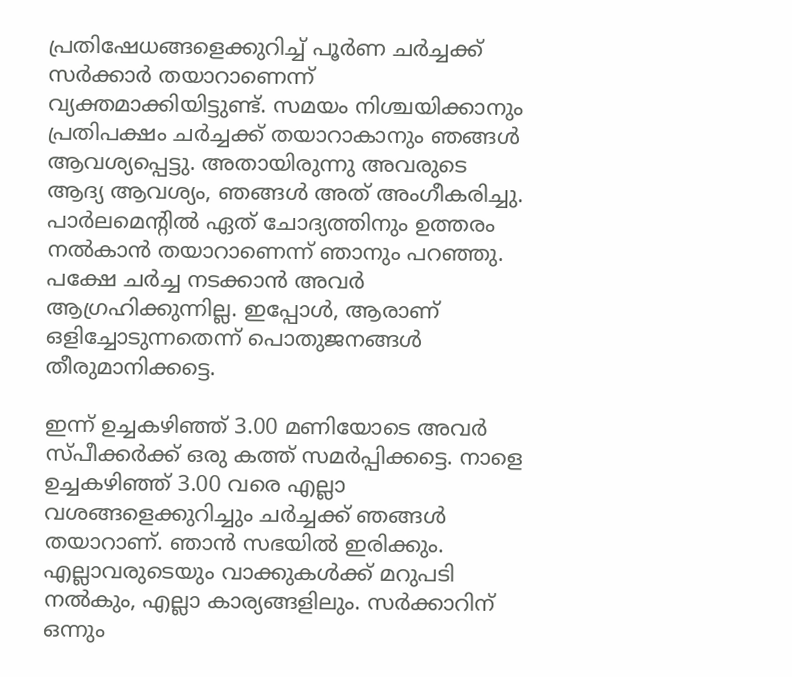പ്രതിഷേധങ്ങളെക്കുറിച്ച് പൂർണ ചർച്ചക്ക് സർക്കാർ തയാറാണെന്ന് വ്യക്തമാക്കിയിട്ടുണ്ട്. സമയം നിശ്ചയിക്കാനും പ്രതിപക്ഷം ചർച്ചക്ക് തയാറാകാനും ഞങ്ങൾ ആവശ്യപ്പെട്ടു. അതായിരുന്നു അവരുടെ ആദ്യ ആവശ്യം, ഞങ്ങൾ അത് അംഗീകരിച്ചു. പാർലമെന്റിൽ ഏത് ചോദ്യത്തിനും ഉത്തരം നൽകാൻ തയാറാണെന്ന് ഞാനും പറഞ്ഞു. പക്ഷേ ചർച്ച നടക്കാൻ അവർ ആഗ്രഹിക്കുന്നില്ല. ഇപ്പോൾ, ആരാണ് ഒളിച്ചോടുന്നതെന്ന് പൊതുജനങ്ങൾ തീരുമാനിക്കട്ടെ.

ഇന്ന് ഉച്ചകഴിഞ്ഞ് 3.00 മണിയോടെ അവർ സ്പീക്കർക്ക് ഒരു കത്ത് സമർപ്പിക്കട്ടെ. നാളെ ഉച്ചകഴിഞ്ഞ് 3.00 വരെ എല്ലാ വശങ്ങളെക്കുറിച്ചും ചർച്ചക്ക് ഞങ്ങൾ തയാറാണ്. ഞാൻ സഭയിൽ ഇരിക്കും. എല്ലാവരുടെയും വാക്കുകൾക്ക് മറുപടി നൽകും, എല്ലാ കാര്യങ്ങളിലും. സർക്കാറിന് ഒന്നും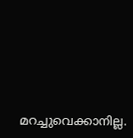മറച്ചുവെക്കാനില്ല.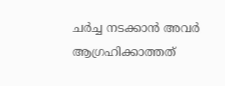ചർച്ച നടക്കാൻ അവർ ആഗ്രഹിക്കാത്തത്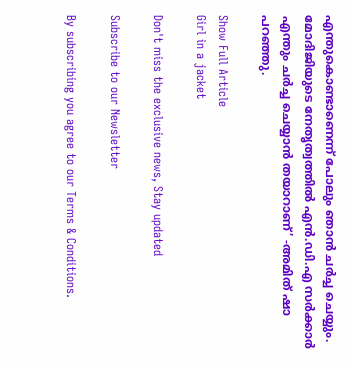എന്തുകൊണ്ടാണെന്ന് പോലും ഞാൻ ചർച്ച ചെയ്യും. മോദിജിയുടെ നേതൃത്വത്തിൽ എൻ.ഡി.എ സർക്കാർ എന്തും ചർച്ച ചെയ്യാൻ തയാറാണ്’ -അമിത് ഷാ പറഞ്ഞു.

Show Full Article
Girl in a jacket

Don't miss the exclusive news, Stay updated

Subscribe to our Newsletter

By subscribing you agree to our Terms & Conditions.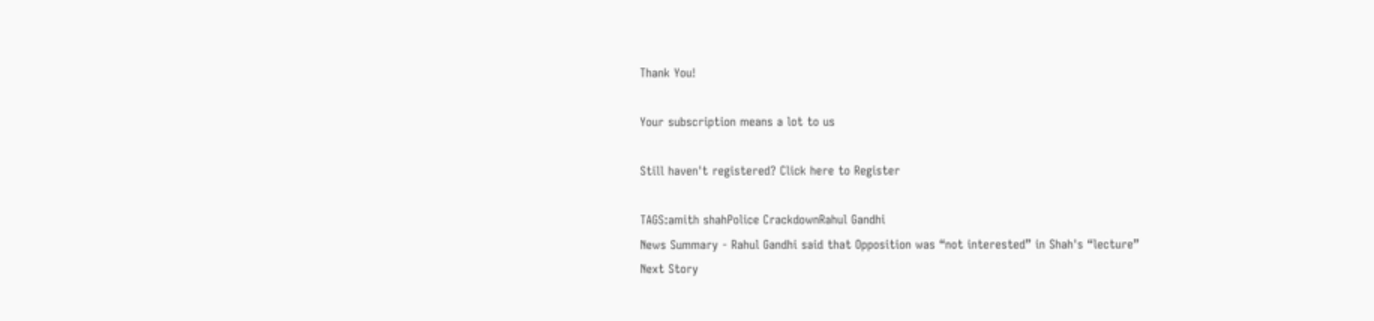Thank You!

Your subscription means a lot to us

Still haven't registered? Click here to Register

TAGS:amith shahPolice CrackdownRahul Gandhi
News Summary - Rahul Gandhi said that Opposition was “not interested” in Shah's “lecture”
Next Story